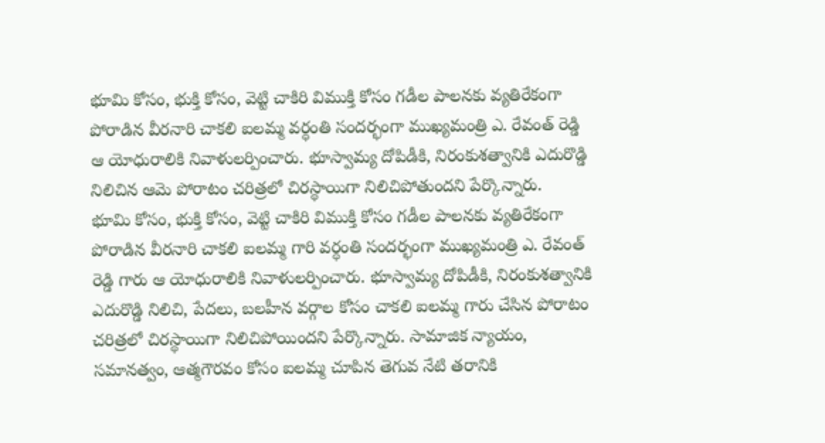భూమి కోసం, భుక్తి కోసం, వెట్టి చాకిరి విముక్తి కోసం గడీల పాలనకు వ్యతిరేకంగా పోరాడిన వీరనారి చాకలి ఐలమ్మ వర్ధంతి సందర్భంగా ముఖ్యమంత్రి ఎ. రేవంత్ రెడ్డి ఆ యోధురాలికి నివాళులర్పించారు. భూస్వామ్య దోపిడీకి, నిరంకుశత్వానికి ఎదురొడ్డి నిలిచిన ఆమె పోరాటం చరిత్రలో చిరస్థాయిగా నిలిచిపోతుందని పేర్కొన్నారు.
భూమి కోసం, భుక్తి కోసం, వెట్టి చాకిరి విముక్తి కోసం గడీల పాలనకు వ్యతిరేకంగా పోరాడిన వీరనారి చాకలి ఐలమ్మ గారి వర్ధంతి సందర్భంగా ముఖ్యమంత్రి ఎ. రేవంత్ రెడ్డి గారు ఆ యోధురాలికి నివాళులర్పించారు. భూస్వామ్య దోపిడీకి, నిరంకుశత్వానికి ఎదురొడ్డి నిలిచి, పేదలు, బలహీన వర్గాల కోసం చాకలి ఐలమ్మ గారు చేసిన పోరాటం చరిత్రలో చిరస్థాయిగా నిలిచిపోయిందని పేర్కొన్నారు. సామాజిక న్యాయం, సమానత్వం, ఆత్మగౌరవం కోసం ఐలమ్మ చూపిన తెగువ నేటి తరానికి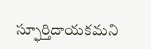స్ఫూర్తిదాయకమని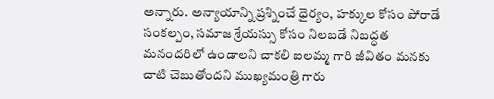అన్నారు. అన్యాయాన్ని ప్రశ్నించే ధైర్యం, హక్కుల కోసం పోరాడే సంకల్పం, సమాజ శ్రేయస్సు కోసం నిలబడే నిబద్ధత మనందరిలో ఉండాలని చాకలి ఐలమ్మ గారి జీవితం మనకు చాటి చెబుతోందని ముఖ్యమంత్రి గారు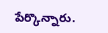పేర్కొన్నారు.